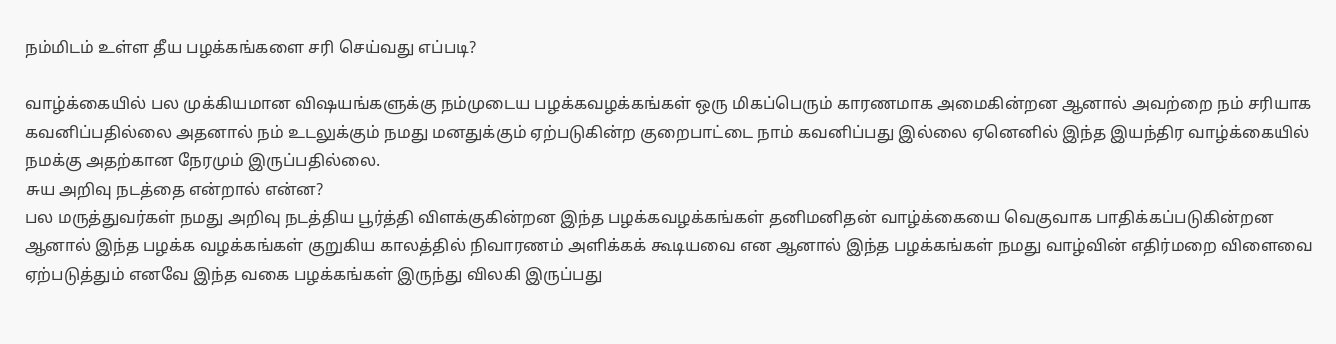நம்மிடம் உள்ள தீய பழக்கங்களை சரி செய்வது எப்படி?

வாழ்க்கையில் பல முக்கியமான விஷயங்களுக்கு நம்முடைய பழக்கவழக்கங்கள் ஒரு மிகப்பெரும் காரணமாக அமைகின்றன ஆனால் அவற்றை நம் சரியாக கவனிப்பதில்லை அதனால் நம் உடலுக்கும் நமது மனதுக்கும் ஏற்படுகின்ற குறைபாட்டை நாம் கவனிப்பது இல்லை ஏனெனில் இந்த இயந்திர வாழ்க்கையில் நமக்கு அதற்கான நேரமும் இருப்பதில்லை.
சுய அறிவு நடத்தை என்றால் என்ன?
பல மருத்துவர்கள் நமது அறிவு நடத்திய பூர்த்தி விளக்குகின்றன இந்த பழக்கவழக்கங்கள் தனிமனிதன் வாழ்க்கையை வெகுவாக பாதிக்கப்படுகின்றன ஆனால் இந்த பழக்க வழக்கங்கள் குறுகிய காலத்தில் நிவாரணம் அளிக்கக் கூடியவை என ஆனால் இந்த பழக்கங்கள் நமது வாழ்வின் எதிர்மறை விளைவை ஏற்படுத்தும் எனவே இந்த வகை பழக்கங்கள் இருந்து விலகி இருப்பது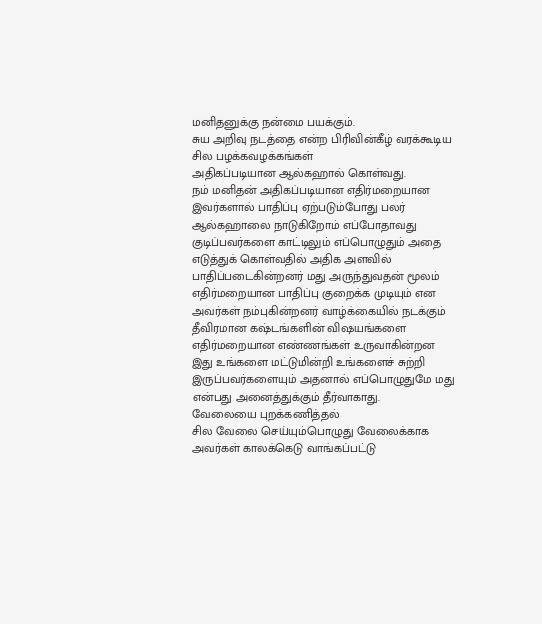மனிதனுக்கு நன்மை பயக்கும்.
சுய அறிவு நடத்தை என்ற பிரிவின்கீழ் வரக்கூடிய சில பழக்கவழக்கங்கள்
அதிகப்படியான ஆல்கஹால் கொள்வது.
நம் மனிதன் அதிகப்படியான எதிர்மறையான இவர்களால் பாதிப்பு ஏற்படும்போது பலர் ஆல்கஹாலை நாடுகிறோம் எப்போதாவது குடிப்பவர்களை காட்டிலும் எப்பொழுதும் அதை எடுத்துக் கொள்வதில் அதிக அளவில் பாதிப்படைகின்றனர் மது அருந்துவதன் மூலம் எதிர்மறையான பாதிப்பு குறைக்க முடியும் என அவர்கள் நம்புகின்றனர் வாழ்க்கையில் நடக்கும் தீவிரமான கஷ்டங்களின் விஷயங்களை எதிர்மறையான எண்ணங்கள் உருவாகின்றன இது உங்களை மட்டுமின்றி உங்களைச் சுற்றி இருப்பவர்களையும் அதனால் எப்பொழுதுமே மது என்பது அனைத்துக்கும் தீர்வாகாது.
வேலையை புறக்கணித்தல்
சில வேலை செய்யும்பொழுது வேலைக்காக அவர்கள் காலக்கெடு வாங்கப்பட்டு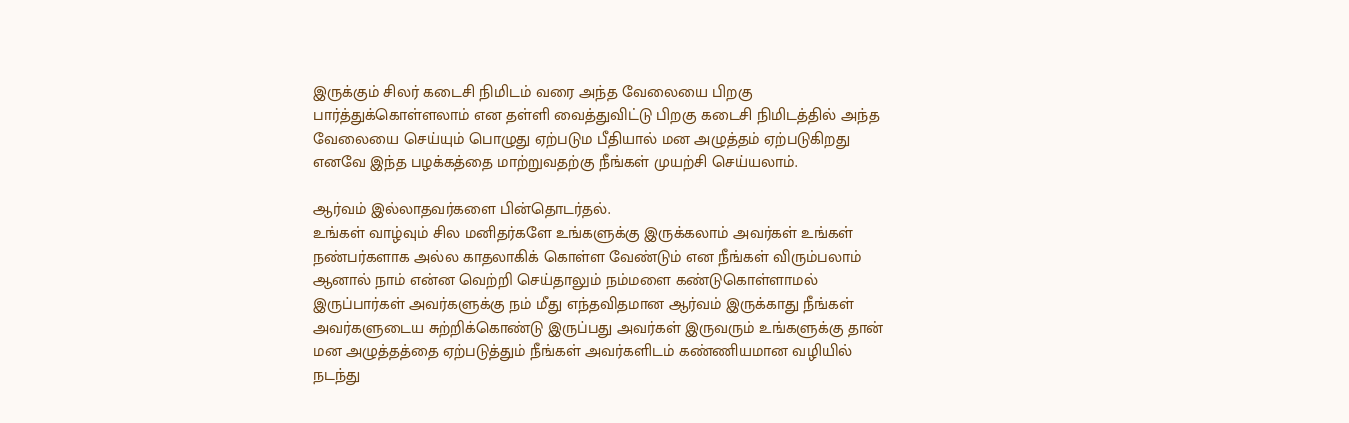இருக்கும் சிலர் கடைசி நிமிடம் வரை அந்த வேலையை பிறகு பார்த்துக்கொள்ளலாம் என தள்ளி வைத்துவிட்டு பிறகு கடைசி நிமிடத்தில் அந்த வேலையை செய்யும் பொழுது ஏற்படும பீதியால் மன அழுத்தம் ஏற்படுகிறது எனவே இந்த பழக்கத்தை மாற்றுவதற்கு நீங்கள் முயற்சி செய்யலாம்.

ஆர்வம் இல்லாதவர்களை பின்தொடர்தல்.
உங்கள் வாழ்வும் சில மனிதர்களே உங்களுக்கு இருக்கலாம் அவர்கள் உங்கள் நண்பர்களாக அல்ல காதலாகிக் கொள்ள வேண்டும் என நீங்கள் விரும்பலாம் ஆனால் நாம் என்ன வெற்றி செய்தாலும் நம்மளை கண்டுகொள்ளாமல் இருப்பார்கள் அவர்களுக்கு நம் மீது எந்தவிதமான ஆர்வம் இருக்காது நீங்கள் அவர்களுடைய சுற்றிக்கொண்டு இருப்பது அவர்கள் இருவரும் உங்களுக்கு தான் மன அழுத்தத்தை ஏற்படுத்தும் நீங்கள் அவர்களிடம் கண்ணியமான வழியில் நடந்து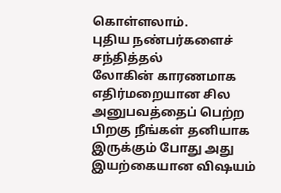கொள்ளலாம்.
புதிய நண்பர்களைச் சந்தித்தல்
லோகின் காரணமாக எதிர்மறையான சில அனுபவத்தைப் பெற்ற பிறகு நீங்கள் தனியாக இருக்கும் போது அது இயற்கையான விஷயம்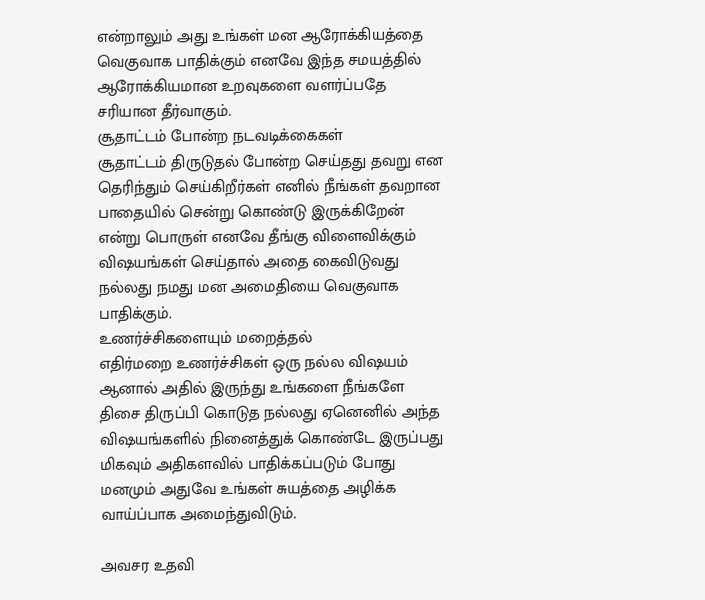என்றாலும் அது உங்கள் மன ஆரோக்கியத்தை வெகுவாக பாதிக்கும் எனவே இந்த சமயத்தில் ஆரோக்கியமான உறவுகளை வளர்ப்பதே சரியான தீர்வாகும்.
சூதாட்டம் போன்ற நடவடிக்கைகள்
சூதாட்டம் திருடுதல் போன்ற செய்தது தவறு என தெரிந்தும் செய்கிறீர்கள் எனில் நீங்கள் தவறான பாதையில் சென்று கொண்டு இருக்கிறேன் என்று பொருள் எனவே தீங்கு விளைவிக்கும் விஷயங்கள் செய்தால் அதை கைவிடுவது நல்லது நமது மன அமைதியை வெகுவாக பாதிக்கும்.
உணர்ச்சிகளையும் மறைத்தல்
எதிர்மறை உணர்ச்சிகள் ஒரு நல்ல விஷயம் ஆனால் அதில் இருந்து உங்களை நீங்களே திசை திருப்பி கொடுத நல்லது ஏனெனில் அந்த விஷயங்களில் நினைத்துக் கொண்டே இருப்பது மிகவும் அதிகளவில் பாதிக்கப்படும் போது மனமும் அதுவே உங்கள் சுயத்தை அழிக்க வாய்ப்பாக அமைந்துவிடும்.

அவசர உதவி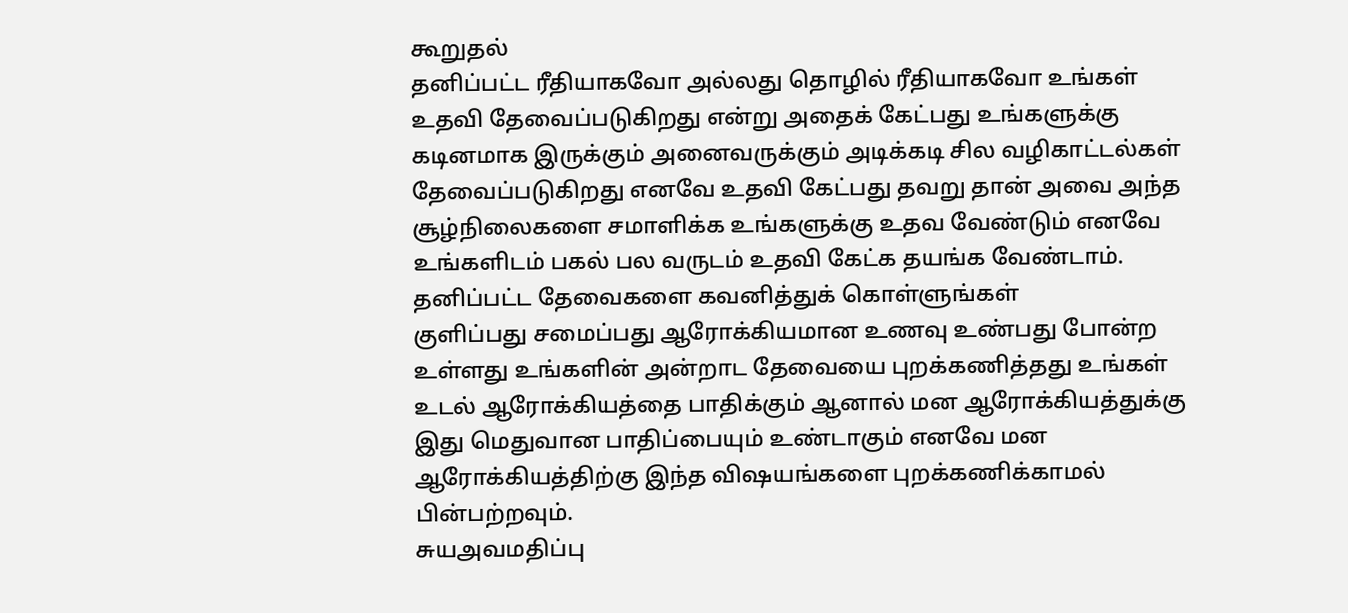கூறுதல்
தனிப்பட்ட ரீதியாகவோ அல்லது தொழில் ரீதியாகவோ உங்கள் உதவி தேவைப்படுகிறது என்று அதைக் கேட்பது உங்களுக்கு கடினமாக இருக்கும் அனைவருக்கும் அடிக்கடி சில வழிகாட்டல்கள் தேவைப்படுகிறது எனவே உதவி கேட்பது தவறு தான் அவை அந்த சூழ்நிலைகளை சமாளிக்க உங்களுக்கு உதவ வேண்டும் எனவே உங்களிடம் பகல் பல வருடம் உதவி கேட்க தயங்க வேண்டாம்.
தனிப்பட்ட தேவைகளை கவனித்துக் கொள்ளுங்கள்
குளிப்பது சமைப்பது ஆரோக்கியமான உணவு உண்பது போன்ற உள்ளது உங்களின் அன்றாட தேவையை புறக்கணித்தது உங்கள் உடல் ஆரோக்கியத்தை பாதிக்கும் ஆனால் மன ஆரோக்கியத்துக்கு இது மெதுவான பாதிப்பையும் உண்டாகும் எனவே மன ஆரோக்கியத்திற்கு இந்த விஷயங்களை புறக்கணிக்காமல் பின்பற்றவும்.
சுயஅவமதிப்பு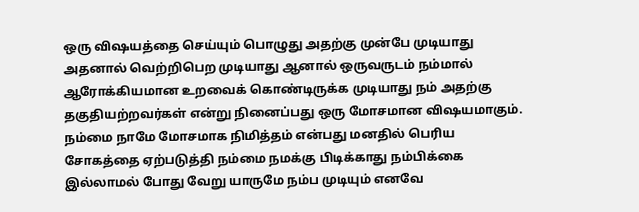ஒரு விஷயத்தை செய்யும் பொழுது அதற்கு முன்பே முடியாது அதனால் வெற்றிபெற முடியாது ஆனால் ஒருவருடம் நம்மால் ஆரோக்கியமான உறவைக் கொண்டிருக்க முடியாது நம் அதற்கு தகுதியற்றவர்கள் என்று நினைப்பது ஒரு மோசமான விஷயமாகும்.
நம்மை நாமே மோசமாக நிமித்தம் என்பது மனதில் பெரிய சோகத்தை ஏற்படுத்தி நம்மை நமக்கு பிடிக்காது நம்பிக்கை இல்லாமல் போது வேறு யாருமே நம்ப முடியும் எனவே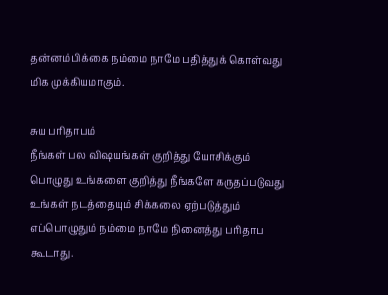தன்னம்பிக்கை நம்மை நாமே பதித்துக் கொள்வது மிக முக்கியமாகும்.

சுய பரிதாபம்
நீங்கள் பல விஷயங்கள் குறித்து யோசிக்கும் பொழுது உங்களை குறித்து நீங்களே கருதப்படுவது உங்கள் நடத்தையும் சிக்கலை ஏற்படுத்தும் எப்பொழுதும் நம்மை நாமே நினைத்து பரிதாப கூடாது.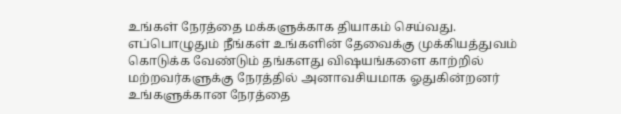உங்கள் நேரத்தை மக்களுக்காக தியாகம் செய்வது.
எப்பொழுதும் நீங்கள் உங்களின் தேவைக்கு முக்கியத்துவம் கொடுக்க வேண்டும் தங்களது விஷயங்களை காற்றில் மற்றவர்களுக்கு நேரத்தில் அனாவசியமாக ஓதுகின்றனர் உங்களுக்கான நேரத்தை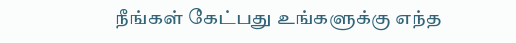நீங்கள் கேட்பது உங்களுக்கு எந்த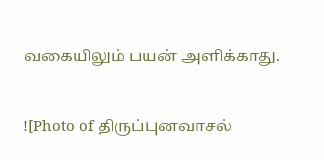வகையிலும் பயன் அளிக்காது.


![Photo of திருப்புனவாசல்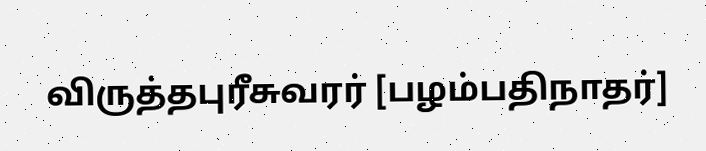விருத்தபுரீசுவரர் [பழம்பதிநாதர்]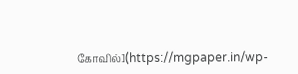கோவில்](https://mgpaper.in/wp-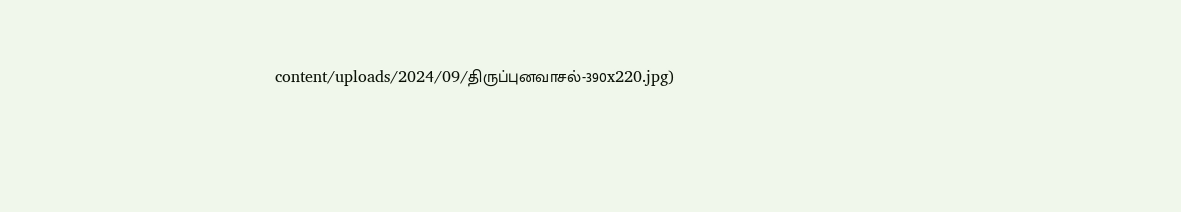content/uploads/2024/09/திருப்புனவாசல்-390x220.jpg)